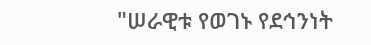"ሠራዊቱ የወገኑ የደኅንነት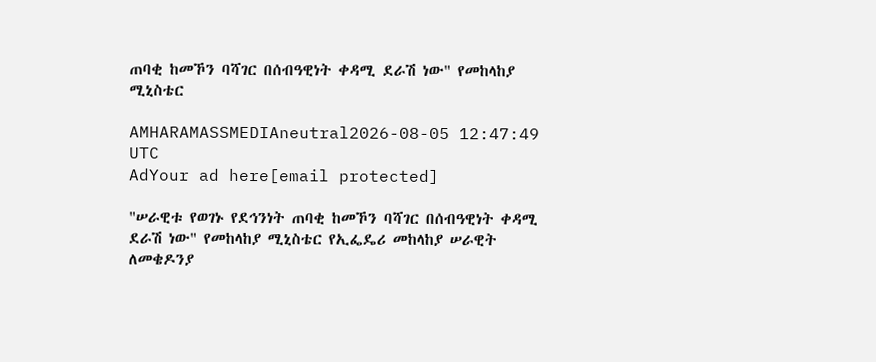ጠባቂ ከመኾን ባሻገር በሰብዓዊነት ቀዳሚ ደራሽ ነው" የመከላከያ ሚኒስቴር

AMHARAMASSMEDIAneutral2026-08-05 12:47:49 UTC
AdYour ad here[email protected]

"ሠራዊቱ የወገኑ የደኅንነት ጠባቂ ከመኾን ባሻገር በሰብዓዊነት ቀዳሚ ደራሽ ነው" የመከላከያ ሚኒስቴር የኢፌዴሪ መከላከያ ሠራዊት ለመቄዶንያ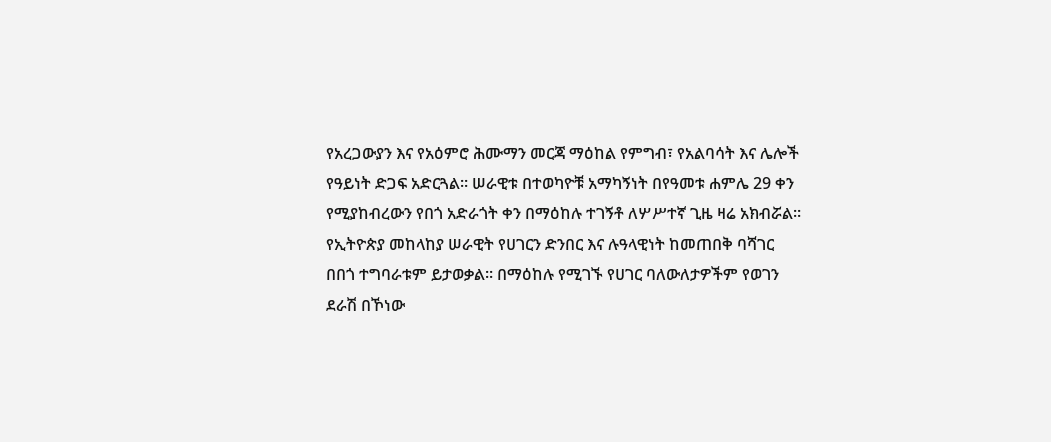የአረጋውያን እና የአዕምሮ ሕሙማን መርጃ ማዕከል የምግብ፣ የአልባሳት እና ሌሎች የዓይነት ድጋፍ አድርጓል። ሠራዊቱ በተወካዮቹ አማካኝነት በየዓመቱ ሐምሌ 29 ቀን የሚያከብረውን የበጎ አድራጎት ቀን በማዕከሉ ተገኝቶ ለሦሥተኛ ጊዜ ዛሬ አክብሯል። የኢትዮጵያ መከላከያ ሠራዊት የሀገርን ድንበር እና ሉዓላዊነት ከመጠበቅ ባሻገር በበጎ ተግባራቱም ይታወቃል። በማዕከሉ የሚገኙ የሀገር ባለውለታዎችም የወገን ደራሽ በኾነው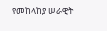የመከላከያ ሠራዊት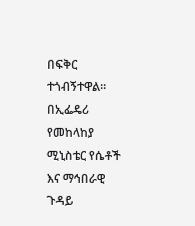በፍቅር ተጎብኝተዋል። በኢፌዴሪ የመከላከያ ሚኒስቴር የሴቶች እና ማኅበራዊ ጉዳይ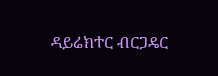ዳይሬክተር ብርጋዴር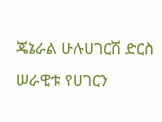ጄኔራል ሁሉሀገርሽ ድርስ ሠራዊቱ የሀገርን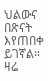ህልውና በጽናት እየጠበቀ ይገኛል። ዛሬ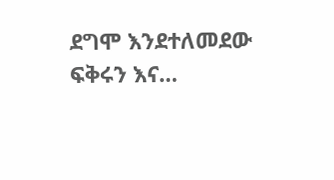ደግሞ እንደተለመደው ፍቅሩን እና…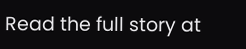Read the full story at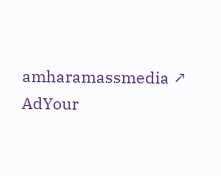amharamassmedia ↗
AdYour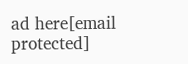ad here[email protected]